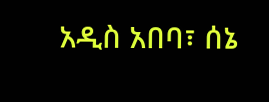አዲስ አበባ፣ ሰኔ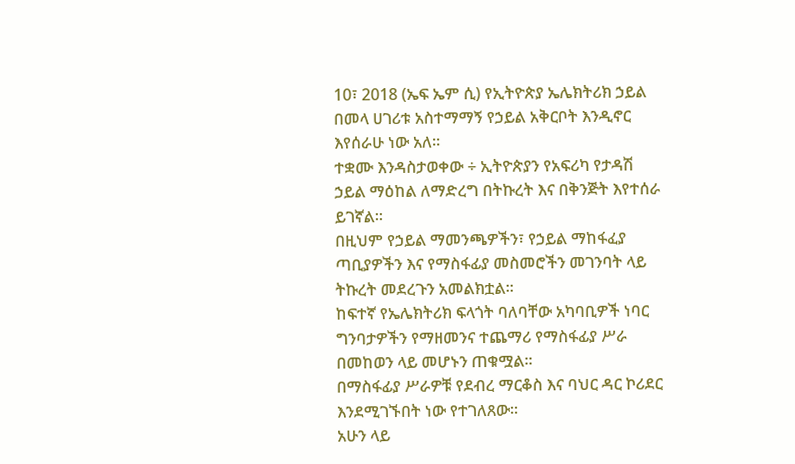10፣ 2018 (ኤፍ ኤም ሲ) የኢትዮጵያ ኤሌክትሪክ ኃይል በመላ ሀገሪቱ አስተማማኝ የኃይል አቅርቦት እንዲኖር እየሰራሁ ነው አለ፡፡
ተቋሙ እንዳስታወቀው ÷ ኢትዮጵያን የአፍሪካ የታዳሽ ኃይል ማዕከል ለማድረግ በትኩረት እና በቅንጅት እየተሰራ ይገኛል፡፡
በዚህም የኃይል ማመንጫዎችን፣ የኃይል ማከፋፈያ ጣቢያዎችን እና የማስፋፊያ መስመሮችን መገንባት ላይ ትኩረት መደረጉን አመልክቷል፡፡
ከፍተኛ የኤሌክትሪክ ፍላጎት ባለባቸው አካባቢዎች ነባር ግንባታዎችን የማዘመንና ተጨማሪ የማስፋፊያ ሥራ በመከወን ላይ መሆኑን ጠቁሟል፡፡
በማስፋፊያ ሥራዎቹ የደብረ ማርቆስ እና ባህር ዳር ኮሪደር እንደሚገኙበት ነው የተገለጸው፡፡
አሁን ላይ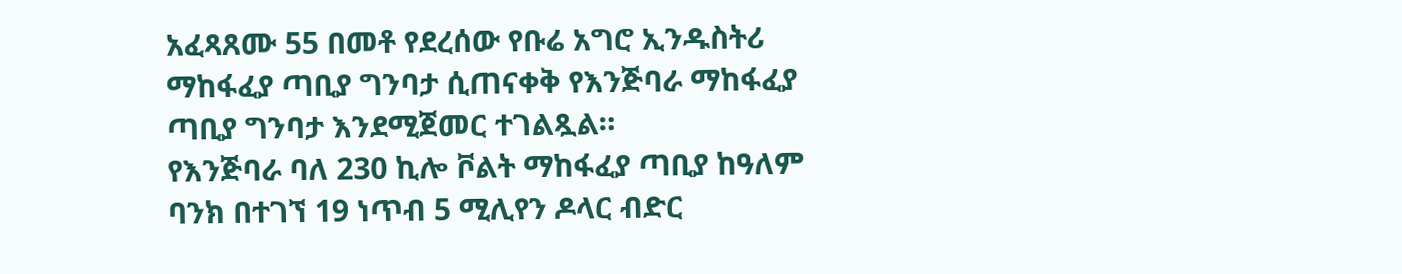አፈጻጸሙ 55 በመቶ የደረሰው የቡሬ አግሮ ኢንዱስትሪ ማከፋፈያ ጣቢያ ግንባታ ሲጠናቀቅ የእንጅባራ ማከፋፈያ ጣቢያ ግንባታ እንደሚጀመር ተገልጿል።
የእንጅባራ ባለ 230 ኪሎ ቮልት ማከፋፈያ ጣቢያ ከዓለም ባንክ በተገኘ 19 ነጥብ 5 ሚሊየን ዶላር ብድር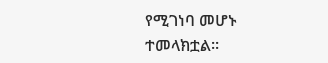የሚገነባ መሆኑ ተመላክቷል፡፡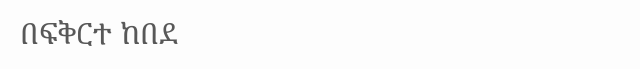በፍቅርተ ከበደ